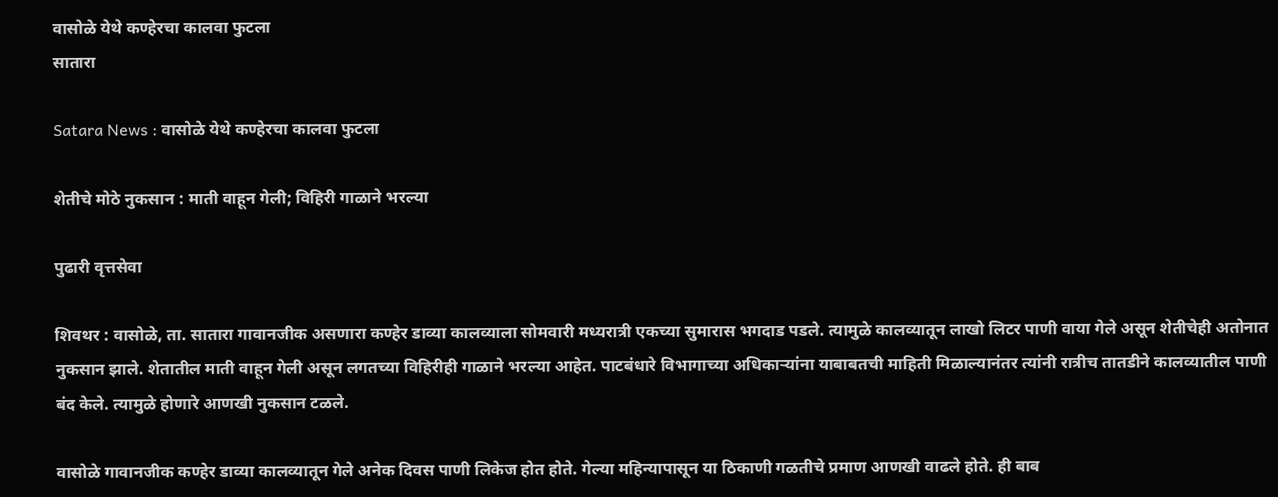वासोळे येथे कण्हेरचा कालवा फुटला
सातारा

Satara News : वासोळे येथे कण्हेरचा कालवा फुटला

शेतीचे मोठे नुकसान : माती वाहून गेली; विहिरी गाळाने भरल्या

पुढारी वृत्तसेवा

शिवथर : वासोळे, ता. सातारा गावानजीक असणारा कण्हेर डाव्या कालव्याला सोमवारी मध्यरात्री एकच्या सुमारास भगदाड पडले. त्यामुळे कालव्यातून लाखो लिटर पाणी वाया गेले असून शेतीचेही अतोनात नुकसान झाले. शेतातील माती वाहून गेली असून लगतच्या विहिरीही गाळाने भरल्या आहेत. पाटबंधारे विभागाच्या अधिकाऱ्यांना याबाबतची माहिती मिळाल्यानंतर त्यांनी रात्रीच तातडीने कालव्यातील पाणी बंद केले. त्यामुळे होणारे आणखी नुकसान टळले.

वासोळे गावानजीक कण्हेर डाव्या कालव्यातून गेले अनेक दिवस पाणी लिकेज होत होते. गेल्या महिन्यापासून या ठिकाणी गळतीचे प्रमाण आणखी वाढले होते. ही बाब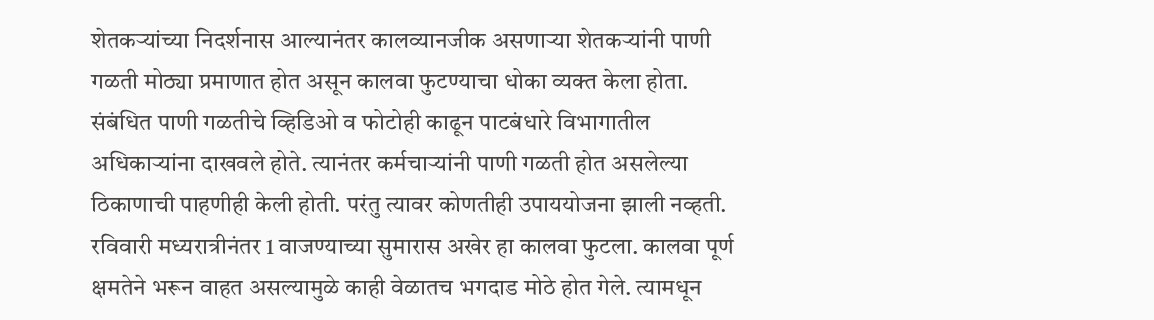शेतकऱ्यांच्या निदर्शनास आल्यानंतर कालव्यानजीक असणाऱ्या शेतकऱ्यांनी पाणी गळती मोठ्या प्रमाणात होत असून कालवा फुटण्याचा धोका व्यक्त केला होता. संबंधित पाणी गळतीचे व्हिडिओ व फोटोही काढून पाटबंधारे विभागातील अधिकाऱ्यांना दाखवले होते. त्यानंतर कर्मचाऱ्यांनी पाणी गळती होत असलेल्या ठिकाणाची पाहणीही केली होती. परंतु त्यावर कोणतीही उपाययोजना झाली नव्हती. रविवारी मध्यरात्रीनंतर 1 वाजण्याच्या सुमारास अखेर हा कालवा फुटला. कालवा पूर्ण क्षमतेने भरून वाहत असल्यामुळे काही वेळातच भगदाड मोठे होत गेले. त्यामधून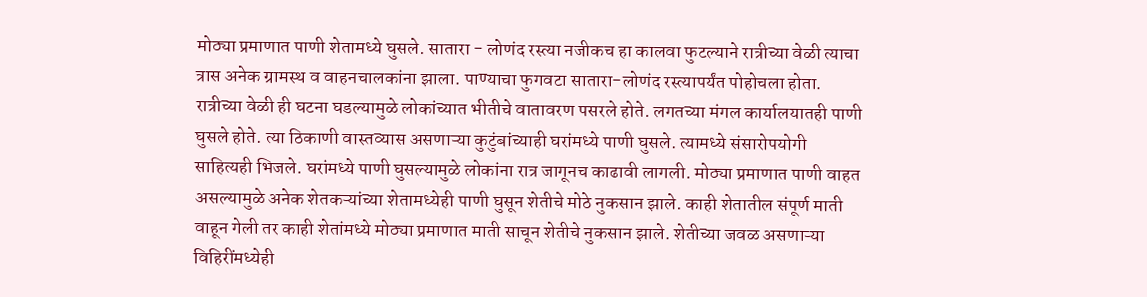मोठ्या प्रमाणात पाणी शेतामध्ये घुसले. सातारा - लोणंद रस्त्या नजीकच हा कालवा फुटल्याने रात्रीच्या वेळी त्याचा त्रास अनेक ग्रामस्थ व वाहनचालकांना झाला. पाण्याचा फुगवटा सातारा-लोणंद रस्त्यापर्यंत पोहोचला होता. रात्रीच्या वेळी ही घटना घडल्यामुळे लोकांच्यात भीतीचे वातावरण पसरले होते. लगतच्या मंगल कार्यालयातही पाणी घुसले होते. त्या ठिकाणी वास्तव्यास असणाऱ्या कुटुंबांच्याही घरांमध्ये पाणी घुसले. त्यामध्ये संसारोपयोगी साहित्यही भिजले. घरांमध्ये पाणी घुसल्यामुळे लोकांना रात्र जागूनच काढावी लागली. मोठ्या प्रमाणात पाणी वाहत असल्यामुळे अनेक शेतकऱ्यांच्या शेतामध्येही पाणी घुसून शेतीचे मोठे नुकसान झाले. काही शेतातील संपूर्ण माती वाहून गेली तर काही शेतांमध्ये मोठ्या प्रमाणात माती साचून शेतीचे नुकसान झाले. शेतीच्या जवळ असणाऱ्या विहिरींमध्येही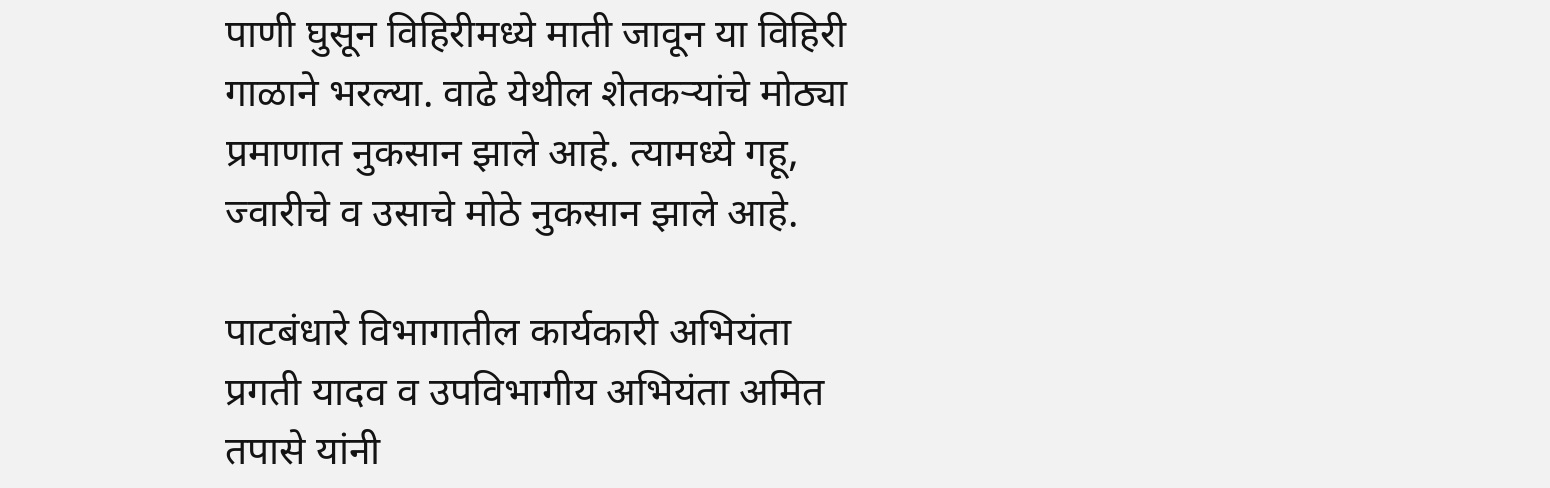पाणी घुसून विहिरीमध्ये माती जावून या विहिरी गाळाने भरल्या. वाढे येथील शेतकऱ्यांचे मोठ्या प्रमाणात नुकसान झाले आहे. त्यामध्ये गहू, ज्वारीचे व उसाचे मोठे नुकसान झाले आहे.

पाटबंधारे विभागातील कार्यकारी अभियंता प्रगती यादव व उपविभागीय अभियंता अमित तपासे यांनी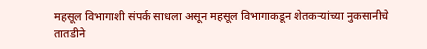महसूल विभागाशी संपर्क साधला असून महसूल विभागाकडून शेतकऱ्यांच्या नुकसानीचे तातडीने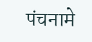पंचनामे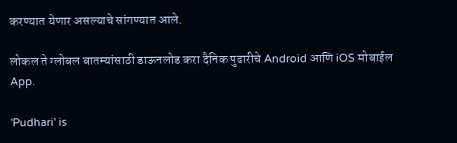करण्यात येणार असल्याचे सांगण्यात आले.

लोकल ते ग्लोबल बातम्यांसाठी डाऊनलोड करा दैनिक पुढारीचे Android आणि iOS मोबाईल App.

'Pudhari' is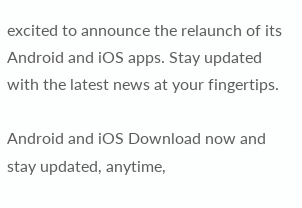excited to announce the relaunch of its Android and iOS apps. Stay updated with the latest news at your fingertips.

Android and iOS Download now and stay updated, anytime,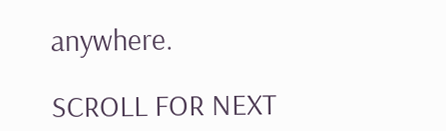anywhere.

SCROLL FOR NEXT